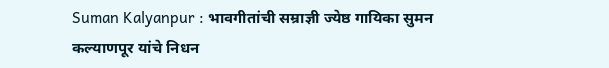Suman Kalyanpur : भावगीतांची सम्राज्ञी ज्येष्ठ गायिका सुमन कल्याणपूर यांचे निधन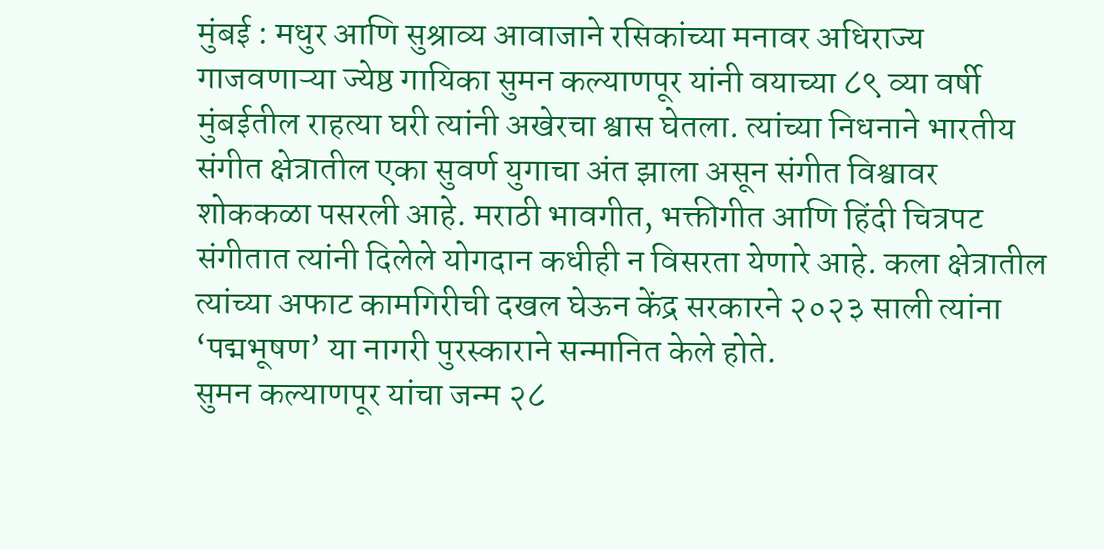मुंबई : मधुर आणि सुश्राव्य आवाजाने रसिकांच्या मनावर अधिराज्य गाजवणाऱ्या ज्येष्ठ गायिका सुमन कल्याणपूर यांनी वयाच्या ८९ व्या वर्षी मुंबईतील राहत्या घरी त्यांनी अखेरचा श्वास घेतला. त्यांच्या निधनाने भारतीय संगीत क्षेत्रातील एका सुवर्ण युगाचा अंत झाला असून संगीत विश्वावर शोककळा पसरली आहे. मराठी भावगीत, भक्तीगीत आणि हिंदी चित्रपट संगीतात त्यांनी दिलेले योगदान कधीही न विसरता येणारे आहे. कला क्षेत्रातील त्यांच्या अफाट कामगिरीची दखल घेऊन केंद्र सरकारने २०२३ साली त्यांना ‘पद्मभूषण’ या नागरी पुरस्काराने सन्मानित केले होते.
सुमन कल्याणपूर यांचा जन्म २८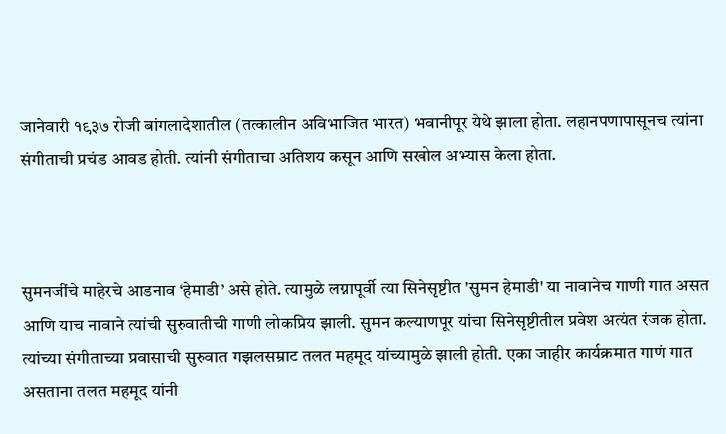जानेवारी १९३७ रोजी बांगलादेशातील (तत्कालीन अविभाजित भारत) भवानीपूर येथे झाला होता. लहानपणापासूनच त्यांना संगीताची प्रचंड आवड होती. त्यांनी संगीताचा अतिशय कसून आणि सखोल अभ्यास केला होता.



सुमनजींचे माहेरचे आडनाव ‘हेमाडी’ असे होते. त्यामुळे लग्नापूर्वी त्या सिनेसृष्टीत 'सुमन हेमाडी' या नावानेच गाणी गात असत आणि याच नावाने त्यांची सुरुवातीची गाणी लोकप्रिय झाली. सुमन कल्याणपूर यांचा सिनेसृष्टीतील प्रवेश अत्यंत रंजक होता. त्यांच्या संगीताच्या प्रवासाची सुरुवात गझलसम्राट तलत महमूद यांच्यामुळे झाली होती. एका जाहीर कार्यक्रमात गाणं गात असताना तलत महमूद यांनी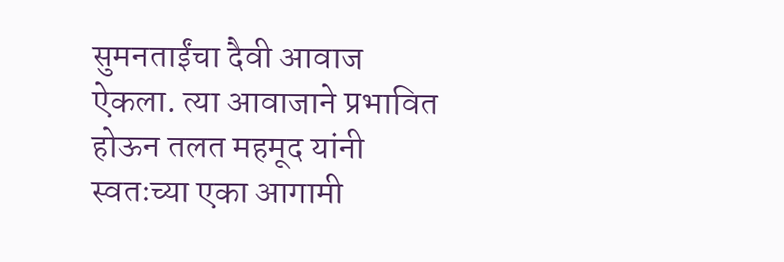सुमनताईंचा दैवी आवाज ऐकला. त्या आवाजाने प्रभावित होऊन तलत महमूद यांनी स्वतःच्या एका आगामी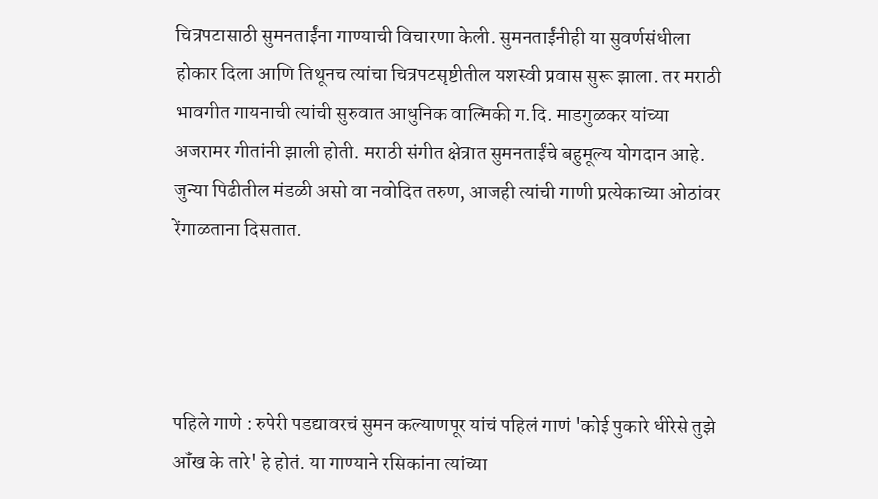चित्रपटासाठी सुमनताईंना गाण्याची विचारणा केली. सुमनताईंनीही या सुवर्णसंधीला होकार दिला आणि तिथूनच त्यांचा चित्रपटसृष्टीतील यशस्वी प्रवास सुरू झाला. तर मराठी भावगीत गायनाची त्यांची सुरुवात आधुनिक वाल्मिकी ग.दि. माडगुळकर यांच्या अजरामर गीतांनी झाली होती. मराठी संगीत क्षेत्रात सुमनताईंचे बहुमूल्य योगदान आहे. जुन्या पिढीतील मंडळी असो वा नवोदित तरुण, आजही त्यांची गाणी प्रत्येकाच्या ओठांवर रेंगाळताना दिसतात.




पहिले गाणे : रुपेरी पडद्यावरचं सुमन कल्याणपूर यांचं पहिलं गाणं 'कोई पुकारे धीरेसे तुझे ऑंख के तारे' हे होतं. या गाण्याने रसिकांना त्यांच्या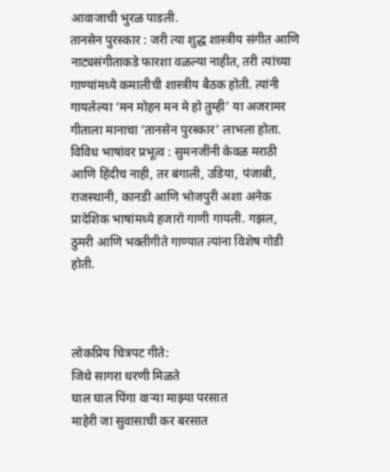आवाजाची भुरळ पाडली.
तानसेन पुरस्कार : जरी त्या शुद्ध शास्त्रीय संगीत आणि नाट्यसंगीताकडे फारशा वळल्या नाहीत, तरी त्यांच्या गाण्यांमध्ये कमालीची शास्त्रीय बैठक होती. त्यांनी गायलेल्या ‘मन मोहन मन मे हो तुम्ही’ या अजरामर गीताला मानाचा ‘तानसेन पुरस्कार’ लाभला होता.
विविध भाषांवर प्रभूत्व : सुमनजींनी केवळ मराठी आणि हिंदीच नाही, तर बंगाली, उडिया, पंजाबी, राजस्थानी, कानडी आणि भोजपुरी अशा अनेक प्रादेशिक भाषांमध्ये हजारो गाणी गायली. गझल, ठुमरी आणि भक्तीगीते गाण्यात त्यांना विशेष गोडी होती.



लोकप्रिय चित्रपट गीते:
जिथे सागरा धरणी मिळते
घाल घाल पिंगा वाऱ्या माझ्या परसात
माहेरी जा सुवासाची कर बरसात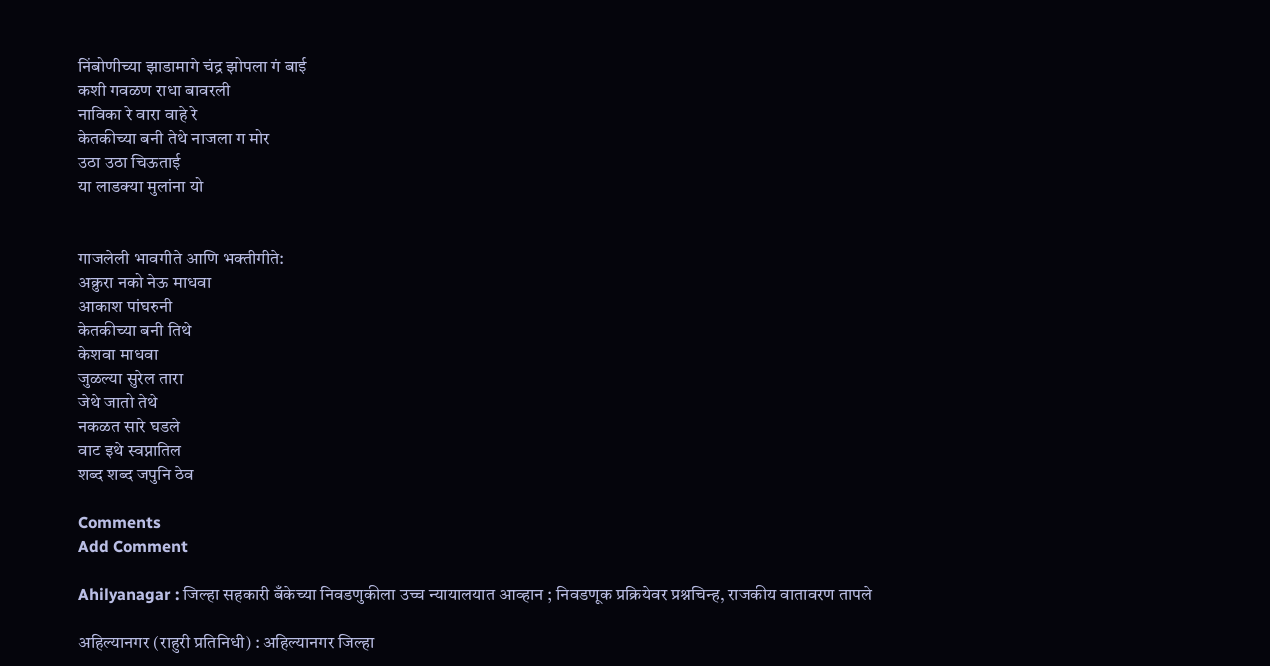निंबोणीच्या झाडामागे चंद्र झोपला गं बाई
कशी गवळण राधा बावरली
नाविका रे वारा वाहे रे
केतकीच्या बनी तेथे नाजला ग मोर
उठा उठा चिऊताई
या लाडक्या मुलांना यो


गाजलेली भावगीते आणि भक्तीगीते:
अक्रुरा नको नेऊ माधवा
आकाश पांघरुनी
केतकीच्या बनी तिथे
केशवा माधवा
जुळल्या सुरेल तारा
जेथे जातो तेथे
नकळत सारे घडले
वाट इथे स्वप्नातिल
शब्द शब्द जपुनि ठेव

Comments
Add Comment

Ahilyanagar : जिल्हा सहकारी बँकेच्या निवडणुकीला उच्च न्यायालयात आव्हान ; निवडणूक प्रक्रियेवर प्रश्नचिन्ह, राजकीय वातावरण तापले

अहिल्यानगर (राहुरी प्रतिनिधी) : अहिल्यानगर जिल्हा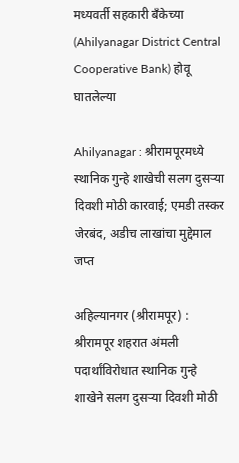मध्यवर्ती सहकारी बँकेच्या (Ahilyanagar District Central Cooperative Bank) होवू घातलेल्या

Ahilyanagar : श्रीरामपूरमध्ये स्थानिक गुन्हे शाखेची सलग दुसऱ्या दिवशी मोठी कारवाई; एमडी तस्कर जेरबंद, अडीच लाखांचा मुद्देमाल जप्त

अहिल्यानगर (श्रीरामपूर) : श्रीरामपूर शहरात अंमली पदार्थांविरोधात स्थानिक गुन्हे शाखेने सलग दुसऱ्या दिवशी मोठी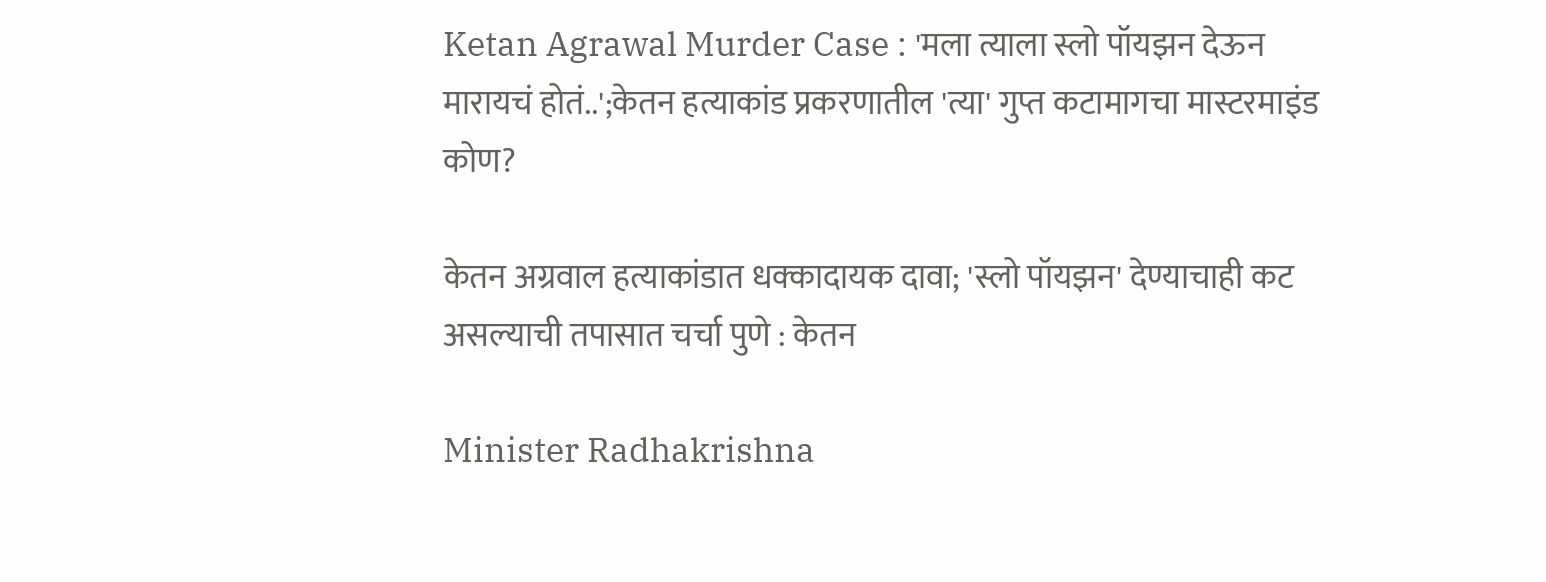Ketan Agrawal Murder Case : 'मला त्याला स्लो पॉयझन देऊन मारायचं होतं..';केतन हत्याकांड प्रकरणातील 'त्या' गुप्त कटामागचा मास्टरमाइंड कोण?

केतन अग्रवाल हत्याकांडात धक्कादायक दावा; 'स्लो पॉयझन' देण्याचाही कट असल्याची तपासात चर्चा पुणे : केतन

Minister Radhakrishna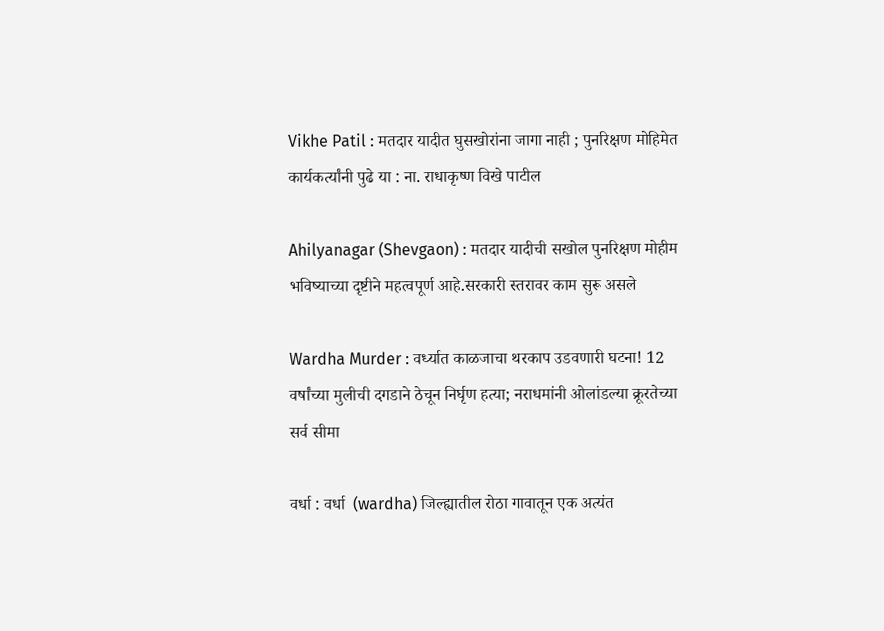Vikhe Patil : मतदार यादीत घुसखोरांना जागा नाही ; पुनरिक्षण मोहिमेत कार्यकर्त्यांनी पुढे या : ना. राधाकृष्ण विखे पाटील

Ahilyanagar (Shevgaon) : मतदार यादीची सखोल पुनरिक्षण मोहीम भविष्याच्या दृष्टीने महत्वपूर्ण आहे.सरकारी स्तरावर काम सुरू असले

Wardha Murder : वर्ध्यात काळजाचा थरकाप उडवणारी घटना! 12 वर्षांच्या मुलीची दगडाने ठेचून निर्घृण हत्या; नराधमांनी ओलांडल्या क्रूरतेच्या सर्व सीमा

वर्धा : वर्धा  (wardha) जिल्ह्यातील रोठा गावातून एक अत्यंत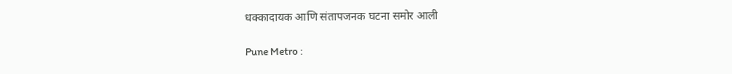धक्कादायक आणि संतापजनक घटना समोर आली

Pune Metro :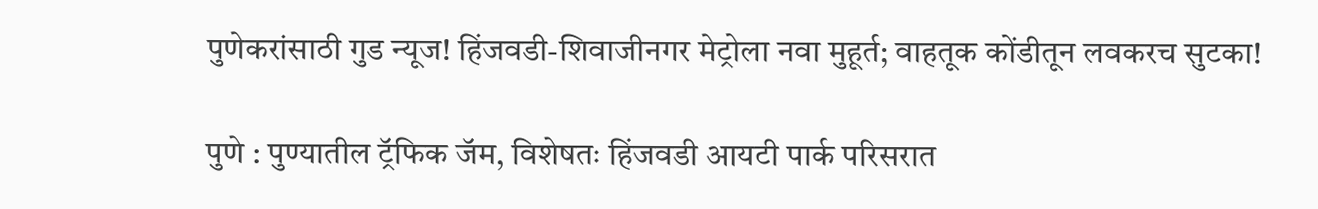पुणेकरांसाठी गुड न्यूज! हिंजवडी-शिवाजीनगर मेट्रोला नवा मुहूर्त; वाहतूक कोंडीतून लवकरच सुटका!

पुणे : पुण्यातील ट्रॅफिक जॅम, विशेषतः हिंजवडी आयटी पार्क परिसरात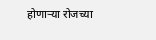होणाऱ्या रोजच्या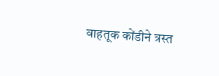वाहतूक कोंडीने त्रस्त